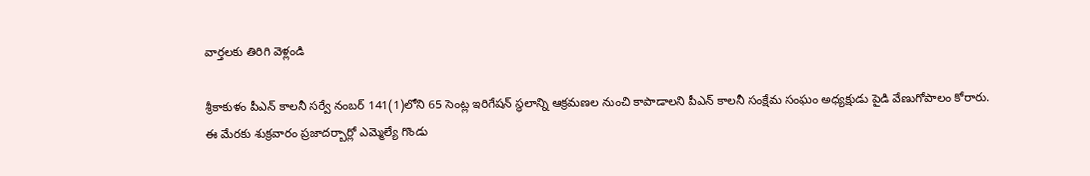వార్తలకు తిరిగి వెళ్లండి

శ్రీకాకుళం పీఎన్ కాలనీ సర్వే నంబర్ 141(1)లోని 65 సెంట్ల ఇరిగేషన్ స్థలాన్ని ఆక్రమణల నుంచి కాపాడాలని పీఎన్ కాలనీ సంక్షేమ సంఘం అధ్యక్షుడు పైడి వేణుగోపాలం కోరారు.
ఈ మేరకు శుక్రవారం ప్రజాదర్బార్లో ఎమ్మెల్యే గొండు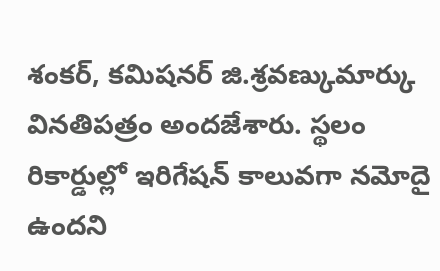శంకర్, కమిషనర్ జి.శ్రవణ్కుమార్కు వినతిపత్రం అందజేశారు. స్థలం రికార్డుల్లో ఇరిగేషన్ కాలువగా నమోదై ఉందని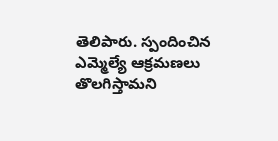తెలిపారు. స్పందించిన ఎమ్మెల్యే ఆక్రమణలు తొలగిస్తామని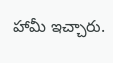హామీ ఇచ్చారు.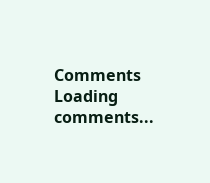Comments
Loading comments...